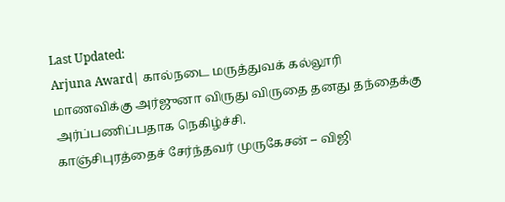Last Updated:
Arjuna Award| கால்நடை மருத்துவக் கல்லூரி மாணவிக்கு அர்ஜுனா விருது விருதை தனது தந்தைக்கு அர்ப்பணிப்பதாக நெகிழ்ச்சி.
காஞ்சிபுரத்தைச் சேர்ந்தவர் முருகேசன் – விஜி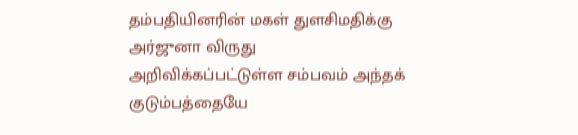தம்பதியினரின் மகள் துளசிமதிக்கு அர்ஜுனா விருது அறிவிக்கப்பட்டுள்ள சம்பவம் அந்தக் குடும்பத்தையே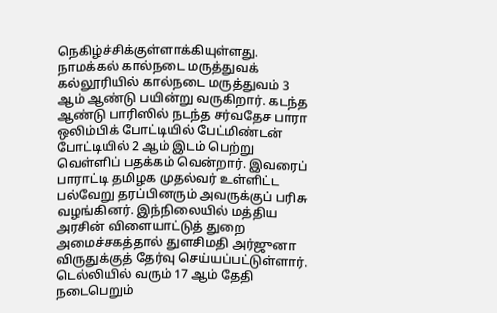நெகிழ்ச்சிக்குள்ளாக்கியுள்ளது.
நாமக்கல் கால்நடை மருத்துவக் கல்லூரியில் கால்நடை மருத்துவம் 3 ஆம் ஆண்டு பயின்று வருகிறார். கடந்த ஆண்டு பாரிஸில் நடந்த சர்வதேச பாரா ஒலிம்பிக் போட்டியில் பேட்மிண்டன் போட்டியில் 2 ஆம் இடம் பெற்று வெள்ளிப் பதக்கம் வென்றார். இவரைப் பாராட்டி தமிழக முதல்வர் உள்ளிட்ட பல்வேறு தரப்பினரும் அவருக்குப் பரிசு வழங்கினர். இந்நிலையில் மத்திய அரசின் விளையாட்டுத் துறை அமைச்சகத்தால் துளசிமதி அர்ஜுனா விருதுக்குத் தேர்வு செய்யப்பட்டுள்ளார்.
டெல்லியில் வரும் 17 ஆம் தேதி நடைபெறும்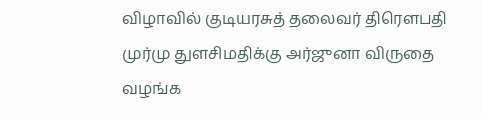விழாவில் குடியரசுத் தலைவர் திரௌபதி முர்மு துளசிமதிக்கு அர்ஜுனா விருதை வழங்க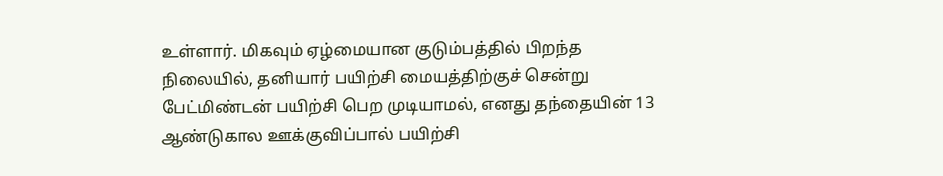உள்ளார். மிகவும் ஏழ்மையான குடும்பத்தில் பிறந்த நிலையில், தனியார் பயிற்சி மையத்திற்குச் சென்று பேட்மிண்டன் பயிற்சி பெற முடியாமல், எனது தந்தையின் 13 ஆண்டுகால ஊக்குவிப்பால் பயிற்சி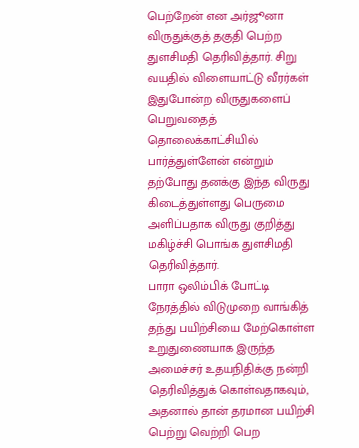பெற்றேன் என அர்ஜூனா விருதுக்குத் தகுதி பெற்ற துளசிமதி தெரிவித்தார். சிறு வயதில் விளையாட்டு வீரர்கள் இதுபோன்ற விருதுகளைப் பெறுவதைத் தொலைக்காட்சியில் பார்த்துள்ளேன் என்றும் தற்போது தனக்கு இந்த விருது கிடைத்துள்ளது பெருமை அளிப்பதாக விருது குறித்து மகிழ்ச்சி பொங்க துளசிமதி தெரிவித்தார்.
பாரா ஒலிம்பிக் போட்டி நேரத்தில் விடுமுறை வாங்கித் தந்து பயிற்சியை மேற்கொள்ள உறுதுணையாக இருந்த அமைச்சர் உதயநிதிக்கு நன்றி தெரிவித்துக் கொள்வதாகவும், அதனால் தான் தரமான பயிற்சி பெற்று வெற்றி பெற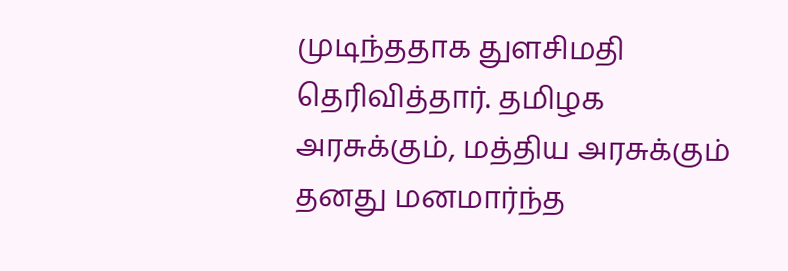முடிந்ததாக துளசிமதி தெரிவித்தார். தமிழக அரசுக்கும், மத்திய அரசுக்கும் தனது மனமார்ந்த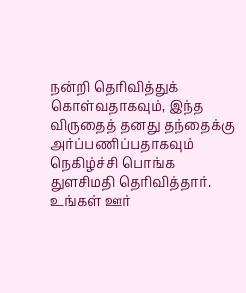நன்றி தெரிவித்துக் கொள்வதாகவும், இந்த விருதைத் தனது தந்தைக்கு அர்ப்பணிப்பதாகவும் நெகிழ்ச்சி பொங்க துளசிமதி தெரிவித்தார்.
உங்கள் ஊர்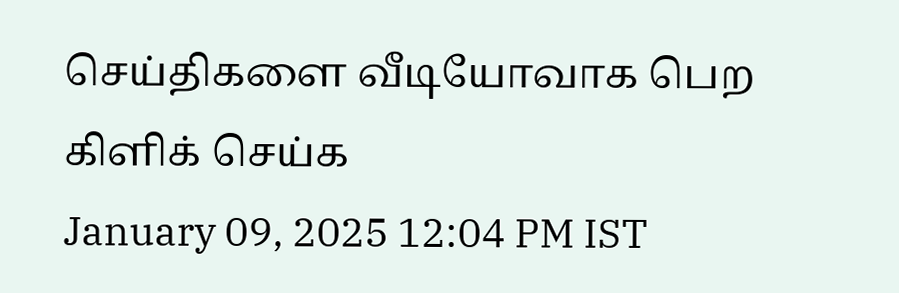செய்திகளை வீடியோவாக பெற கிளிக் செய்க
January 09, 2025 12:04 PM IST